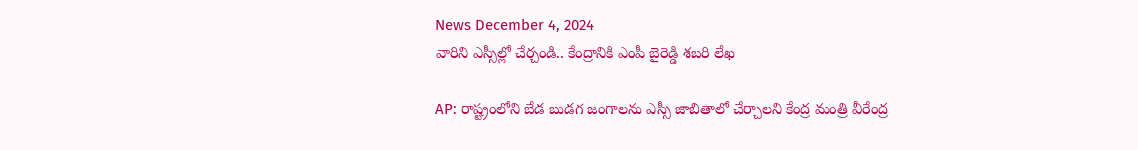News December 4, 2024
వారిని ఎస్సీల్లో చేర్చండి.. కేంద్రానికి ఎంపీ బైరెడ్డి శబరి లేఖ

AP: రాష్ట్రంలోని బేడ బుడగ జంగాలను ఎస్సీ జాబితాలో చేర్చాలని కేంద్ర మంత్రి వీరేంద్ర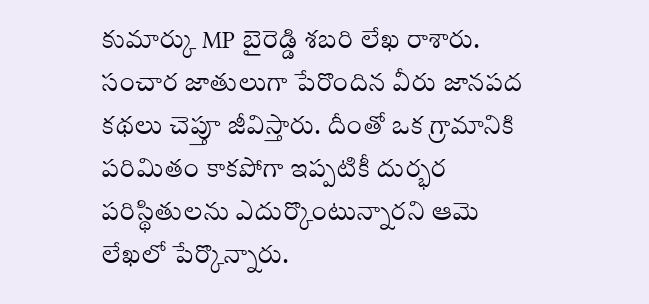కుమార్కు MP బైరెడ్డి శబరి లేఖ రాశారు. సంచార జాతులుగా పేరొందిన వీరు జానపద కథలు చెప్తూ జీవిస్తారు. దీంతో ఒక గ్రామానికి పరిమితం కాకపోగా ఇప్పటికీ దుర్భర పరిస్థితులను ఎదుర్కొంటున్నారని ఆమె లేఖలో పేర్కొన్నారు.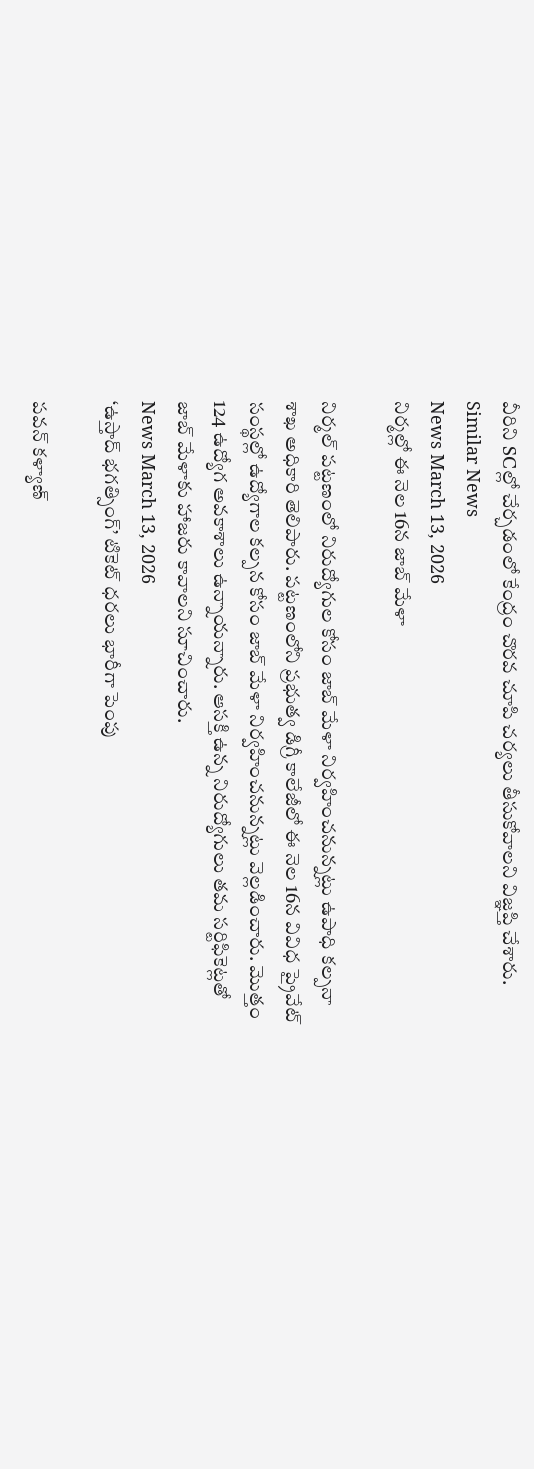వీరిని SCల్లో చేర్చడంలో కేంద్రం చొరవ చూపి చర్యలు తీసుకోవాలని విజ్ఞప్తి చేశారు.
Similar News
News March 13, 2026
నిర్మల్లో ఈ నెల 16న జాబ్ మేళా

నిర్మల్ పట్టణంలో నిరుద్యోగుల కోసం జాబ్ మేళా నిర్వహించనున్నట్లు ఉపాధి కల్పనా శాఖ అధికారి తెలిపారు. పట్టణంలోని ప్రభుత్వ డిగ్రీ కాలేజీలో ఈ నెల 16న వివిధ ప్రైవేట్ సంస్థల్లో ఉద్యోగాల కల్పన కోసం జాబ్ మేళా నిర్వహించనున్నట్లు వెల్లడించారు. మొత్తం 124 ఉద్యోగ అవకాశాలు ఉన్నాయన్నారు. ఆసక్తి ఉన్న నిరుద్యోగులు తమ సర్టిఫికెట్లతో జాబ్ మేళాకు హాజరు కావాలని సూచించారు.
News March 13, 2026
‘ఉస్తాద్ భగత్సింగ్’ టికెట్ ధరలు భారీగా పెంపు

పవన్ కళ్యాణ్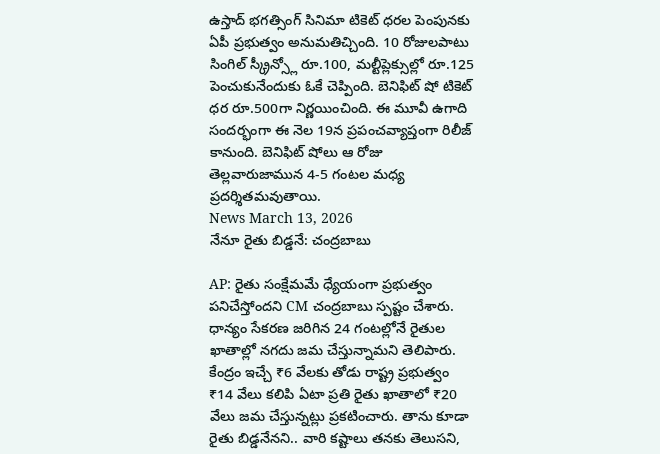ఉస్తాద్ భగత్సింగ్ సినిమా టికెట్ ధరల పెంపునకు ఏపీ ప్రభుత్వం అనుమతిచ్చింది. 10 రోజులపాటు సింగిల్ స్క్రీన్స్లో రూ.100, మల్టీప్లెక్సుల్లో రూ.125 పెంచుకునేందుకు ఓకే చెప్పింది. బెనిఫిట్ షో టికెట్ ధర రూ.500గా నిర్ణయించింది. ఈ మూవీ ఉగాది సందర్భంగా ఈ నెల 19న ప్రపంచవ్యాప్తంగా రిలీజ్ కానుంది. బెనిఫిట్ షోలు ఆ రోజు తెల్లవారుజామున 4-5 గంటల మధ్య ప్రదర్శితమవుతాయి.
News March 13, 2026
నేనూ రైతు బిడ్డనే: చంద్రబాబు

AP: రైతు సంక్షేమమే ధ్యేయంగా ప్రభుత్వం పనిచేస్తోందని CM చంద్రబాబు స్పష్టం చేశారు. ధాన్యం సేకరణ జరిగిన 24 గంటల్లోనే రైతుల ఖాతాల్లో నగదు జమ చేస్తున్నామని తెలిపారు. కేంద్రం ఇచ్చే ₹6 వేలకు తోడు రాష్ట్ర ప్రభుత్వం ₹14 వేలు కలిపి ఏటా ప్రతి రైతు ఖాతాలో ₹20 వేలు జమ చేస్తున్నట్లు ప్రకటించారు. తాను కూడా రైతు బిడ్డనేనని.. వారి కష్టాలు తనకు తెలుసని,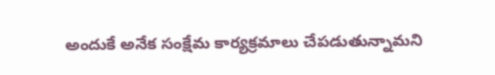అందుకే అనేక సంక్షేమ కార్యక్రమాలు చేపడుతున్నామని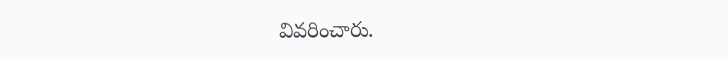వివరించారు.